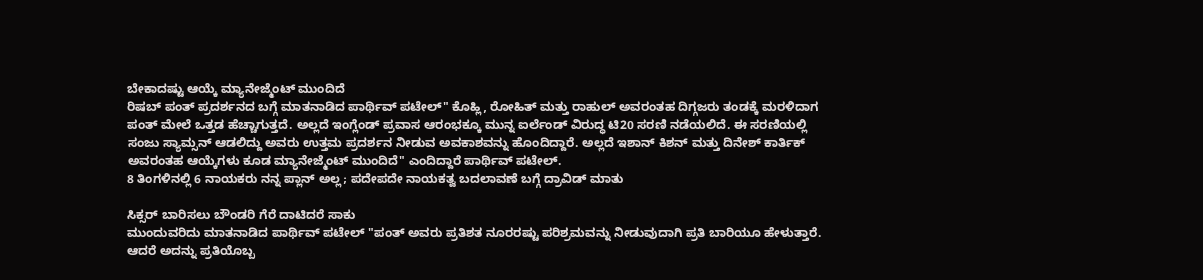ಬೇಕಾದಷ್ಟು ಆಯ್ಕೆ ಮ್ಯಾನೇಜ್ಮೆಂಟ್ ಮುಂದಿದೆ
ರಿಷಬ್ ಪಂತ್ ಪ್ರದರ್ಶನದ ಬಗ್ಗೆ ಮಾತನಾಡಿದ ಪಾರ್ಥಿವ್ ಪಟೇಲ್" ಕೊಹ್ಲಿ, ರೋಹಿತ್ ಮತ್ತು ರಾಹುಲ್ ಅವರಂತಹ ದಿಗ್ಗಜರು ತಂಡಕ್ಕೆ ಮರಳಿದಾಗ ಪಂತ್ ಮೇಲೆ ಒತ್ತಡ ಹೆಚ್ಚಾಗುತ್ತದೆ. ಅಲ್ಲದೆ ಇಂಗ್ಲೆಂಡ್ ಪ್ರವಾಸ ಆರಂಭಕ್ಕೂ ಮುನ್ನ ಐರ್ಲೆಂಡ್ ವಿರುದ್ಧ ಟಿ20 ಸರಣಿ ನಡೆಯಲಿದೆ. ಈ ಸರಣಿಯಲ್ಲಿ ಸಂಜು ಸ್ಯಾಮ್ಸನ್ ಆಡಲಿದ್ದು ಅವರು ಉತ್ತಮ ಪ್ರದರ್ಶನ ನೀಡುವ ಅವಕಾಶವನ್ನು ಹೊಂದಿದ್ದಾರೆ. ಅಲ್ಲದೆ ಇಶಾನ್ ಕಿಶನ್ ಮತ್ತು ದಿನೇಶ್ ಕಾರ್ತಿಕ್ ಅವರಂತಹ ಆಯ್ಕೆಗಳು ಕೂಡ ಮ್ಯಾನೇಜ್ಮೆಂಟ್ ಮುಂದಿದೆ" ಎಂದಿದ್ದಾರೆ ಪಾರ್ಥಿವ್ ಪಟೇಲ್.
8 ತಿಂಗಳಿನಲ್ಲಿ 6 ನಾಯಕರು ನನ್ನ ಪ್ಲಾನ್ ಅಲ್ಲ; ಪದೇಪದೇ ನಾಯಕತ್ವ ಬದಲಾವಣೆ ಬಗ್ಗೆ ದ್ರಾವಿಡ್ ಮಾತು

ಸಿಕ್ಸರ್ ಬಾರಿಸಲು ಬೌಂಡರಿ ಗೆರೆ ದಾಟಿದರೆ ಸಾಕು
ಮುಂದುವರಿದು ಮಾತನಾಡಿದ ಪಾರ್ಥಿವ್ ಪಟೇಲ್ "ಪಂತ್ ಅವರು ಪ್ರತಿಶತ ನೂರರಷ್ಟು ಪರಿಶ್ರಮವನ್ನು ನೀಡುವುದಾಗಿ ಪ್ರತಿ ಬಾರಿಯೂ ಹೇಳುತ್ತಾರೆ. ಆದರೆ ಅದನ್ನು ಪ್ರತಿಯೊಬ್ಬ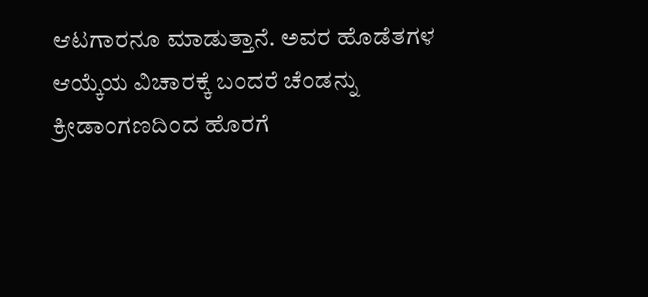ಆಟಗಾರನೂ ಮಾಡುತ್ತಾನೆ. ಅವರ ಹೊಡೆತಗಳ ಆಯ್ಕೆಯ ವಿಚಾರಕ್ಕೆ ಬಂದರೆ ಚೆಂಡನ್ನು ಕ್ರೀಡಾಂಗಣದಿಂದ ಹೊರಗೆ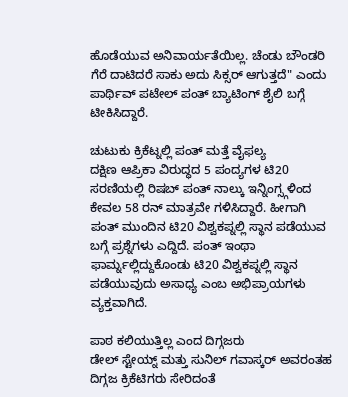ಹೊಡೆಯುವ ಅನಿವಾರ್ಯತೆಯಿಲ್ಲ. ಚೆಂಡು ಬೌಂಡರಿ ಗೆರೆ ದಾಟಿದರೆ ಸಾಕು ಅದು ಸಿಕ್ಸರ್ ಆಗುತ್ತದೆ" ಎಂದು ಪಾರ್ಥಿವ್ ಪಟೇಲ್ ಪಂತ್ ಬ್ಯಾಟಿಂಗ್ ಶೈಲಿ ಬಗ್ಗೆ ಟೀಕಿಸಿದ್ದಾರೆ.

ಚುಟುಕು ಕ್ರಿಕೆಟ್ನಲ್ಲಿ ಪಂತ್ ಮತ್ತೆ ವೈಫಲ್ಯ
ದಕ್ಷಿಣ ಆಪ್ರಿಕಾ ವಿರುದ್ಧದ 5 ಪಂದ್ಯಗಳ ಟಿ20 ಸರಣಿಯಲ್ಲಿ ರಿಷಬ್ ಪಂತ್ ನಾಲ್ಕು ಇನ್ನಿಂಗ್ಸ್ಗಳಿಂದ ಕೇವಲ 58 ರನ್ ಮಾತ್ರವೇ ಗಳಿಸಿದ್ದಾರೆ. ಹೀಗಾಗಿ ಪಂತ್ ಮುಂದಿನ ಟಿ20 ವಿಶ್ವಕಪ್ನಲ್ಲಿ ಸ್ಥಾನ ಪಡೆಯುವ ಬಗ್ಗೆ ಪ್ರಶ್ನೆಗಳು ಎದ್ದಿದೆ. ಪಂತ್ ಇಂಥಾ ಫಾರ್ಮ್ನಲ್ಲಿದ್ದುಕೊಂಡು ಟಿ20 ವಿಶ್ವಕಪ್ನಲ್ಲಿ ಸ್ಥಾನ ಪಡೆಯುವುದು ಅಸಾಧ್ಯ ಎಂಬ ಅಭಿಪ್ರಾಯಗಳು ವ್ಯಕ್ತವಾಗಿದೆ.

ಪಾಠ ಕಲಿಯುತ್ತಿಲ್ಲ ಎಂದ ದಿಗ್ಗಜರು
ಡೇಲ್ ಸ್ಟೇಯ್ನ್ ಮತ್ತು ಸುನಿಲ್ ಗವಾಸ್ಕರ್ ಅವರಂತಹ ದಿಗ್ಗಜ ಕ್ರಿಕೆಟಿಗರು ಸೇರಿದಂತೆ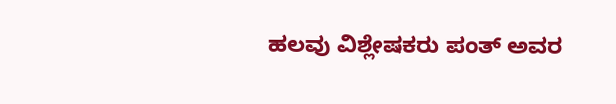ಹಲವು ವಿಶ್ಲೇಷಕರು ಪಂತ್ ಅವರ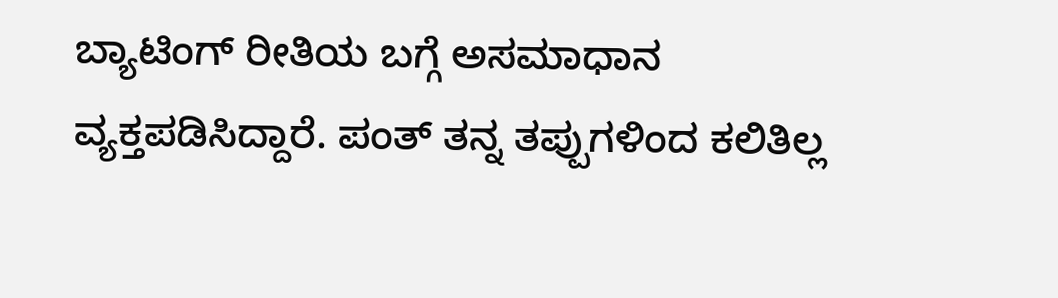ಬ್ಯಾಟಿಂಗ್ ರೀತಿಯ ಬಗ್ಗೆ ಅಸಮಾಧಾನ ವ್ಯಕ್ತಪಡಿಸಿದ್ದಾರೆ. ಪಂತ್ ತನ್ನ ತಪ್ಪುಗಳಿಂದ ಕಲಿತಿಲ್ಲ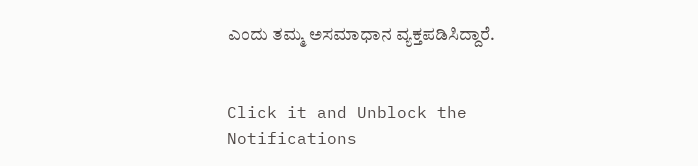ಎಂದು ತಮ್ಮ ಅಸಮಾಧಾನ ವ್ಯಕ್ತಪಡಿಸಿದ್ದಾರೆ.


Click it and Unblock the Notifications